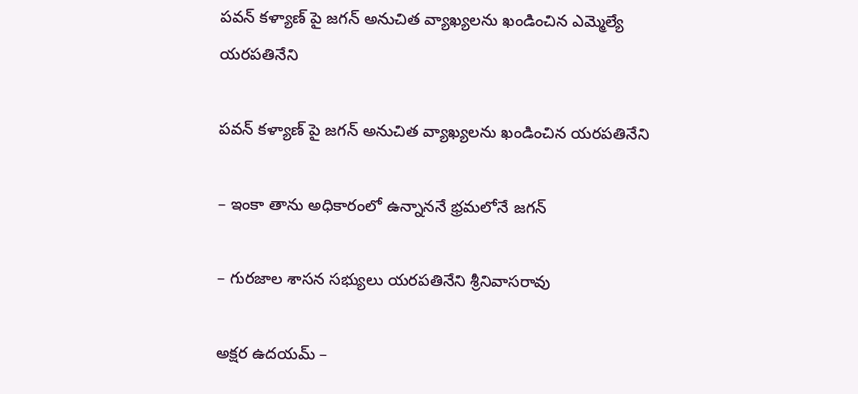పవన్ కళ్యాణ్ పై జగన్ అనుచిత వ్యాఖ్యలను ఖండించిన ఎమ్మెల్యే యరపతినేని

పవన్ కళ్యాణ్ పై జగన్ అనుచిత వ్యాఖ్యలను ఖండించిన యరపతినేని

– ఇంకా తాను అధికారంలో ఉన్నాననే భ్రమలోనే జగన్

– గురజాల శాసన సభ్యులు యరపతినేని శ్రీనివాసరావు

అక్షర ఉదయమ్ –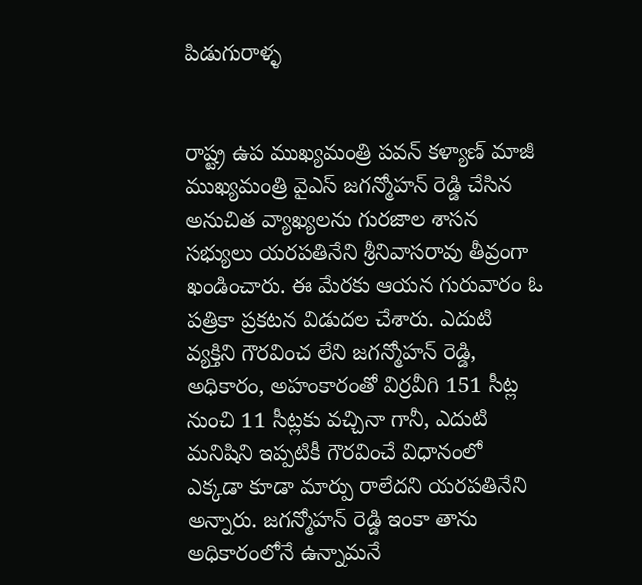పిడుగురాళ్ళ


రాష్ట్ర ఉప ముఖ్యమంత్రి పవన్ కళ్యాణ్ మాజీ ముఖ్యమంత్రి వైఎస్ జగన్మోహన్ రెడ్డి చేసిన అనుచిత వ్యాఖ్యలను గురజాల శాసన సభ్యులు యరపతినేని శ్రీనివాసరావు తీవ్రంగా ఖండించారు. ఈ మేరకు ఆయన గురువారం ఓ పత్రికా ప్రకటన విడుదల చేశారు. ఎదుటి వ్యక్తిని గౌరవించ లేని జగన్మోహన్ రెడ్డి, అధికారం, అహంకారంతో విర్రవీగి 151 సీట్ల నుంచి 11 సీట్లకు వచ్చినా గానీ, ఎదుటి మనిషిని ఇప్పటికీ గౌరవించే విధానంలో ఎక్కడా కూడా మార్పు రాలేదని యరపతినేని అన్నారు. జగన్మోహన్ రెడ్డి ఇంకా తాను అధికారంలోనే ఉన్నామనే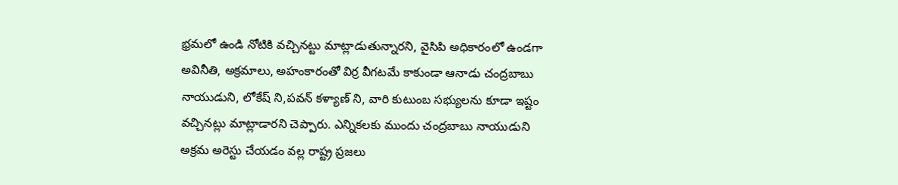భ్రమలో ఉండి నోటికి వచ్చినట్టు మాట్లాడుతున్నారని, వైసిపి అధికారంలో ఉండగా అవినీతి, అక్రమాలు, అహంకారంతో విర్ర వీగటమే కాకుండా ఆనాడు చంద్రబాబు నాయుడుని, లోకేష్ ని,పవన్ కళ్యాణ్ ని, వారి కుటుంబ సభ్యులను కూడా ఇష్టం వచ్చినట్లు మాట్లాడారని చెప్పారు. ఎన్నికలకు ముందు చంద్రబాబు నాయుడుని అక్రమ అరెస్టు చేయడం వల్ల రాష్ట్ర ప్రజలు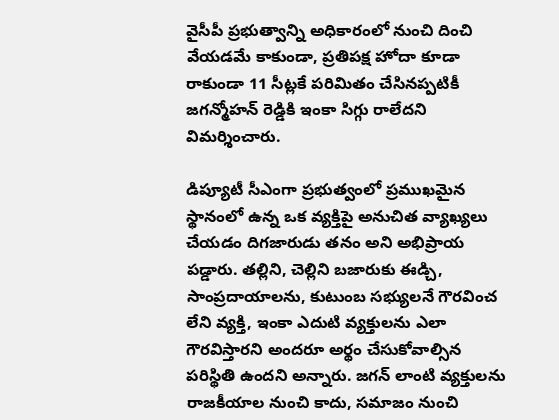వైసీపీ ప్రభుత్వాన్ని అధికారంలో నుంచి దించి వేయడమే కాకుండా, ప్రతిపక్ష హోదా కూడా రాకుండా 11 సీట్లకే పరిమితం చేసినప్పటికీ జగన్మోహన్ రెడ్డికి ఇంకా సిగ్గు రాలేదని విమర్శించారు.

డిప్యూటీ సీఎంగా ప్రభుత్వంలో ప్రముఖమైన స్థానంలో ఉన్న ఒక వ్యక్తిపై అనుచిత వ్యాఖ్యలు చేయడం దిగజారుడు తనం అని అభిప్రాయ పడ్డారు. తల్లిని, చెల్లిని బజారుకు ఈడ్చి, సాంప్రదాయాలను, కుటుంబ సభ్యులనే గౌరవించ లేని వ్యక్తి, ఇంకా ఎదుటి వ్యక్తులను ఎలా గౌరవిస్తారని అందరూ అర్థం చేసుకోవాల్సిన పరిస్థితి ఉందని అన్నారు. జగన్ లాంటి వ్యక్తులను రాజకీయాల నుంచి కాదు, సమాజం నుంచి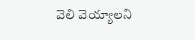వెలి వెయ్యాలని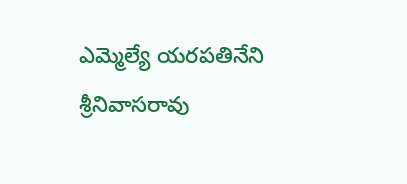ఎమ్మెల్యే యరపతినేని శ్రీనివాసరావు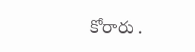కోరారు .